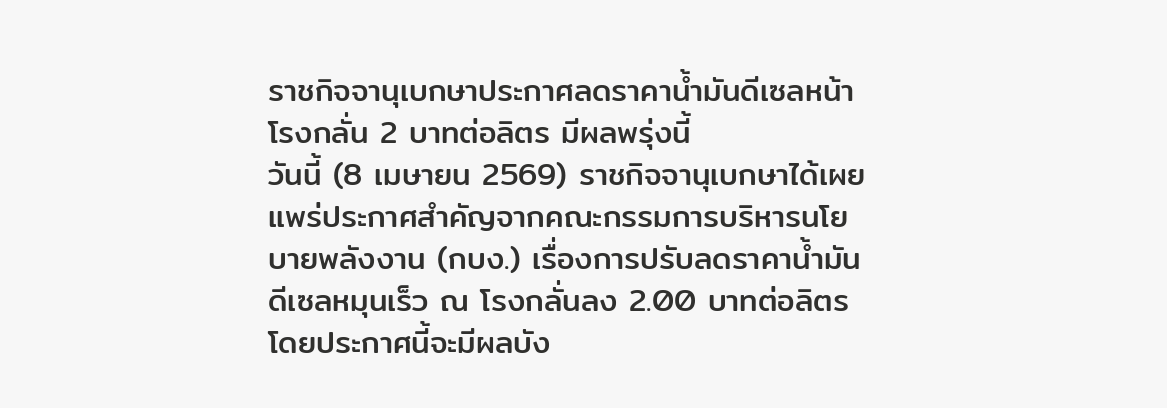ราชกิจจานุเบกษาประกาศลดราคาน้ำมันดีเซลหน้าโรงกลั่น 2 บาทต่อลิตร มีผลพรุ่งนี้
วันนี้ (8 เมษายน 2569) ราชกิจจานุเบกษาได้เผยแพร่ประกาศสำคัญจากคณะกรรมการบริหารนโยบายพลังงาน (กบง.) เรื่องการปรับลดราคาน้ำมันดีเซลหมุนเร็ว ณ โรงกลั่นลง 2.00 บาทต่อลิตร โดยประกาศนี้จะมีผลบัง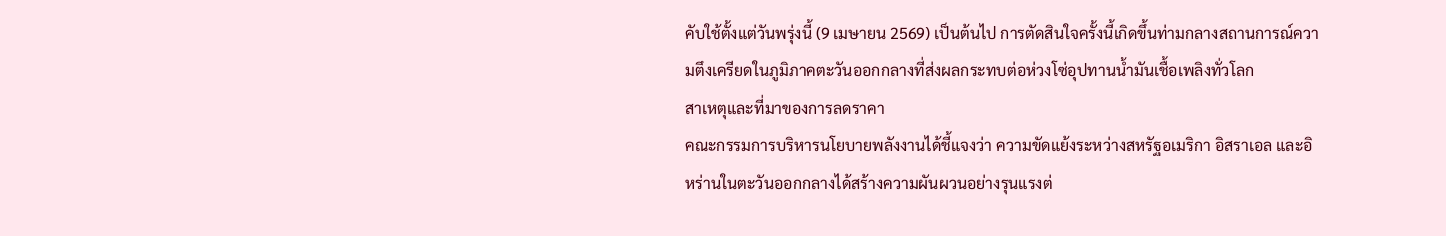คับใช้ตั้งแต่วันพรุ่งนี้ (9 เมษายน 2569) เป็นต้นไป การตัดสินใจครั้งนี้เกิดขึ้นท่ามกลางสถานการณ์ความตึงเครียดในภูมิภาคตะวันออกกลางที่ส่งผลกระทบต่อห่วงโซ่อุปทานน้ำมันเชื้อเพลิงทั่วโลก
สาเหตุและที่มาของการลดราคา
คณะกรรมการบริหารนโยบายพลังงานได้ชี้แจงว่า ความขัดแย้งระหว่างสหรัฐอเมริกา อิสราเอล และอิหร่านในตะวันออกกลางได้สร้างความผันผวนอย่างรุนแรงต่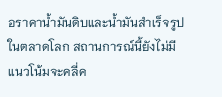อราคาน้ำมันดิบและน้ำมันสำเร็จรูปในตลาดโลก สถานการณ์นี้ยังไม่มีแนวโน้มจะคลี่ค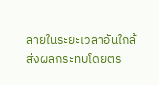ลายในระยะเวลาอันใกล้ ส่งผลกระทบโดยตร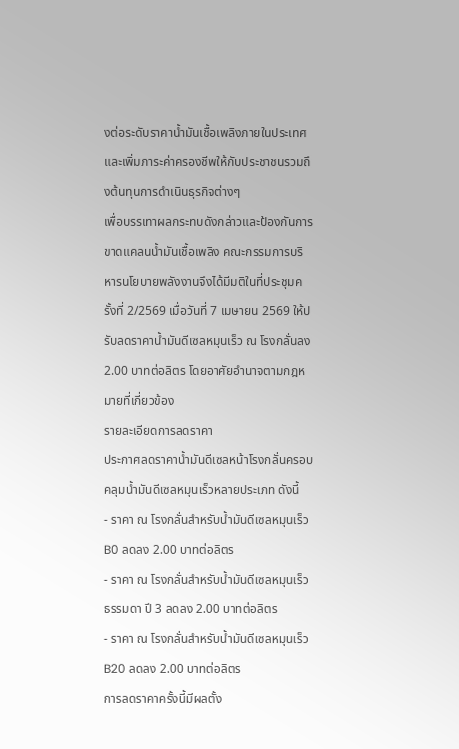งต่อระดับราคาน้ำมันเชื้อเพลิงภายในประเทศ และเพิ่มภาระค่าครองชีพให้กับประชาชนรวมถึงต้นทุนการดำเนินธุรกิจต่างๆ
เพื่อบรรเทาผลกระทบดังกล่าวและป้องกันการขาดแคลนน้ำมันเชื้อเพลิง คณะกรรมการบริหารนโยบายพลังงานจึงได้มีมติในที่ประชุมครั้งที่ 2/2569 เมื่อวันที่ 7 เมษายน 2569 ให้ปรับลดราคาน้ำมันดีเซลหมุนเร็ว ณ โรงกลั่นลง 2.00 บาทต่อลิตร โดยอาศัยอำนาจตามกฎหมายที่เกี่ยวข้อง
รายละเอียดการลดราคา
ประกาศลดราคาน้ำมันดีเซลหน้าโรงกลั่นครอบคลุมน้ำมันดีเซลหมุนเร็วหลายประเภท ดังนี้
- ราคา ณ โรงกลั่นสำหรับน้ำมันดีเซลหมุนเร็ว B0 ลดลง 2.00 บาทต่อลิตร
- ราคา ณ โรงกลั่นสำหรับน้ำมันดีเซลหมุนเร็วธรรมดา ปี 3 ลดลง 2.00 บาทต่อลิตร
- ราคา ณ โรงกลั่นสำหรับน้ำมันดีเซลหมุนเร็ว B20 ลดลง 2.00 บาทต่อลิตร
การลดราคาครั้งนี้มีผลตั้ง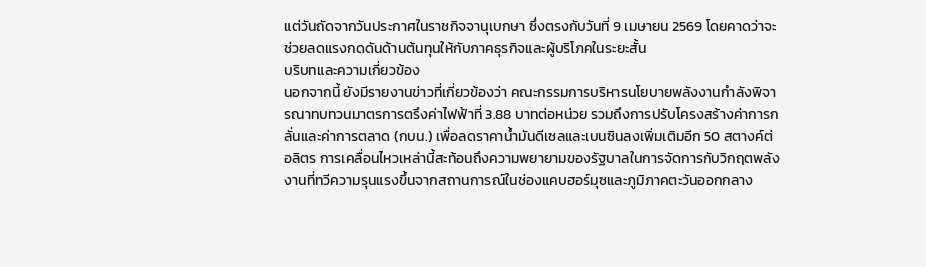แต่วันถัดจากวันประกาศในราชกิจจานุเบกษา ซึ่งตรงกับวันที่ 9 เมษายน 2569 โดยคาดว่าจะช่วยลดแรงกดดันด้านต้นทุนให้กับภาคธุรกิจและผู้บริโภคในระยะสั้น
บริบทและความเกี่ยวข้อง
นอกจากนี้ ยังมีรายงานข่าวที่เกี่ยวข้องว่า คณะกรรมการบริหารนโยบายพลังงานกำลังพิจารณาทบทวนมาตรการตรึงค่าไฟฟ้าที่ 3.88 บาทต่อหน่วย รวมถึงการปรับโครงสร้างค่าการกลั่นและค่าการตลาด (กบน.) เพื่อลดราคาน้ำมันดีเซลและเบนซินลงเพิ่มเติมอีก 50 สตางค์ต่อลิตร การเคลื่อนไหวเหล่านี้สะท้อนถึงความพยายามของรัฐบาลในการจัดการกับวิกฤตพลังงานที่ทวีความรุนแรงขึ้นจากสถานการณ์ในช่องแคบฮอร์มุซและภูมิภาคตะวันออกกลาง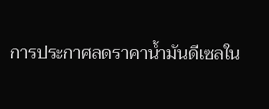การประกาศลดราคาน้ำมันดีเซลใน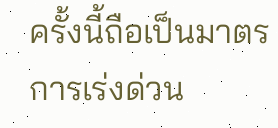ครั้งนี้ถือเป็นมาตรการเร่งด่วน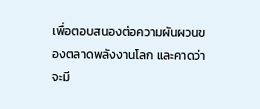เพื่อตอบสนองต่อความผันผวนของตลาดพลังงานโลก และคาดว่าจะมี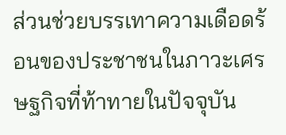ส่วนช่วยบรรเทาความเดือดร้อนของประชาชนในภาวะเศรษฐกิจที่ท้าทายในปัจจุบัน